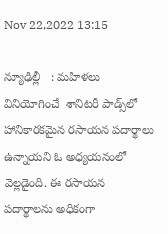Nov 22,2022 13:15

న్యూఢిల్లీ   : మహిళలు వినియోగించే  శానిటరీ పాడ్స్‌లో హానికారకమైన రసాయన పదార్థాలు ఉన్నాయని ఓ అధ్యయనంలో వెల్లడైంది. ఈ రసాయన పదార్థాలను అధికంగా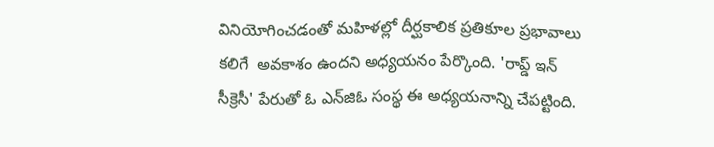వినియోగించడంతో మహిళల్లో దీర్ఘకాలిక ప్రతికూల ప్రభావాలు కలిగే  అవకాశం ఉందని అధ్యయనం పేర్కొంది. 'రాప్డ్‌ ఇన్‌ సీక్రెసీ' పేరుతో ఓ ఎన్‌జిఓ సంస్థ ఈ అధ్యయనాన్ని చేపట్టింది.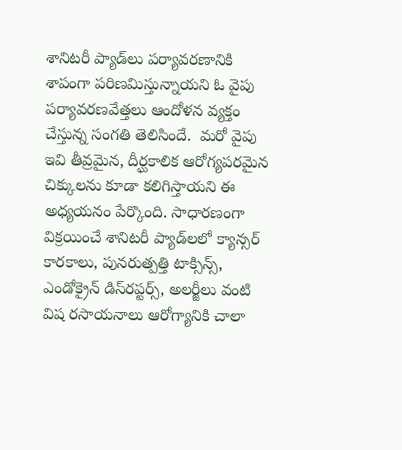శానిటరీ ప్యాడ్‌లు పర్యావరణానికి శాపంగా పరిణమిస్తున్నాయని ఓ వైపు పర్యావరణవేత్తలు ఆందోళన వ్యక్తం చేస్తున్న సంగతి తెలిసిందే.  మరో వైపు ఇవి తీవ్రమైన, దీర్ఘకాలిక ఆరోగ్యపరమైన చిక్కులను కూడా కలిగిస్తాయని ఈ అధ్యయనం పేర్కొంది. సాధారణంగా విక్రయించే శానిటరీ ప్యాడ్‌లలో క్యాన్సర్‌ కారకాలు, పునరుత్పత్తి టాక్సిన్స్‌, ఎండోక్రైన్‌ డిస్‌రప్టర్స్‌, అలర్జీలు వంటి విష రసాయనాలు ఆరోగ్యానికి చాలా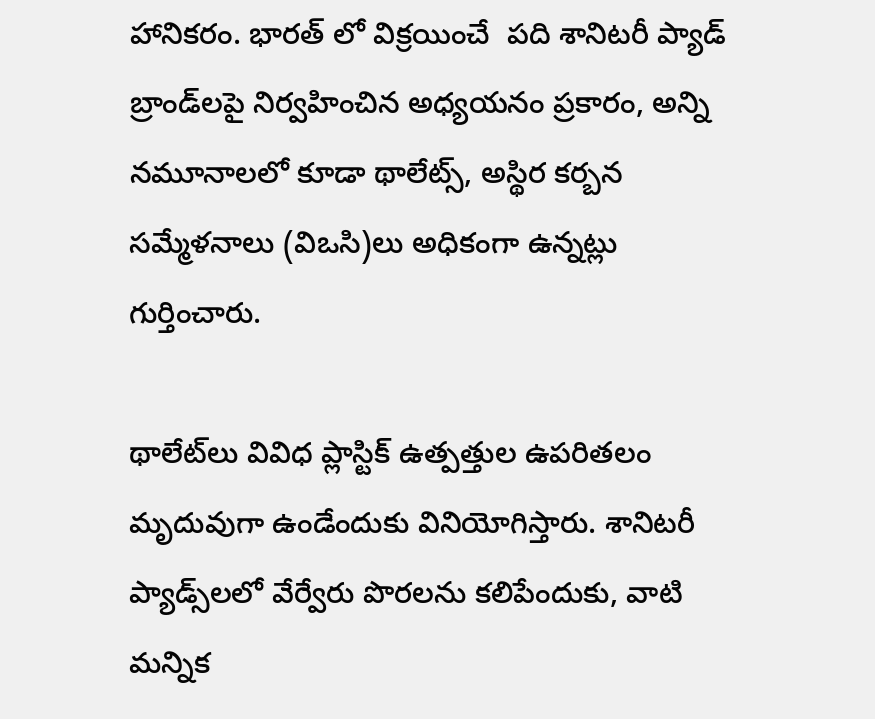హానికరం. భారత్ లో విక్రయించే  పది శానిటరీ ప్యాడ్‌ బ్రాండ్‌లపై నిర్వహించిన అధ్యయనం ప్రకారం, అన్ని నమూనాలలో కూడా థాలేట్స్‌, అస్థిర కర్బన సమ్మేళనాలు (విఒసి)లు అధికంగా ఉన్నట్లు గుర్తించారు.

థాలేట్‌లు వివిధ ప్లాస్టిక్‌ ఉత్పత్తుల ఉపరితలం మృదువుగా ఉండేందుకు వినియోగిస్తారు. శానిటరీ ప్యాడ్స్‌లలో వేర్వేరు పొరలను కలిపేందుకు, వాటి మన్నిక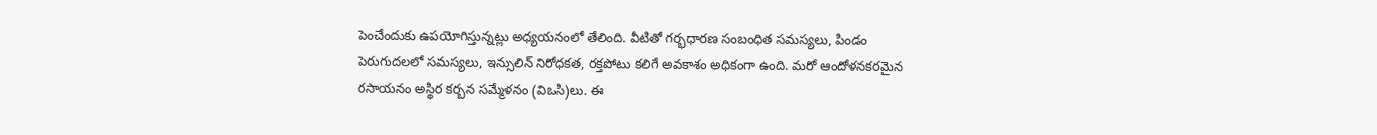పెంచేందుకు ఉపయోగిస్తున్నట్లు అధ్యయనంలో తేలింది. వీటితో గర్భధారణ సంబంధిత సమస్యలు, పిండం పెరుగుదలలో సమస్యలు, ఇన్సులిన్‌ నిరోధకత, రక్తపోటు కలిగే అవకాశం అధికంగా ఉంది. మరో ఆందోళనకరమైన రసాయనం అస్థిర కర్బన సమ్మేళనం (విఒసి)లు. ఈ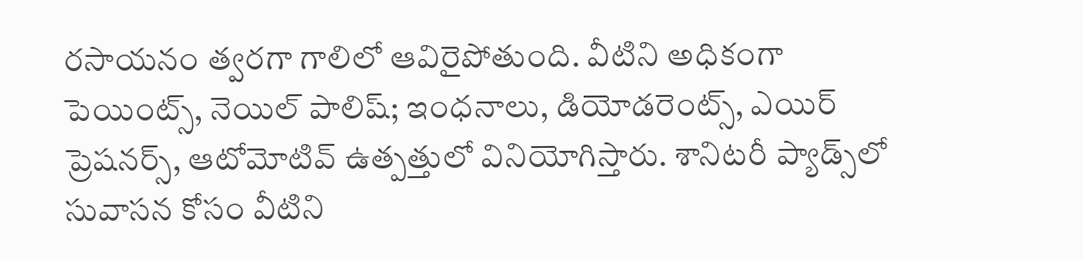రసాయనం త్వరగా గాలిలో ఆవిరైపోతుంది. వీటిని అధికంగా పెయింట్స్‌, నెయిల్‌ పాలిష్‌; ఇంధనాలు, డియోడరెంట్స్‌, ఎయిర్‌ ప్రెషనర్స్‌, ఆటోమోటివ్‌ ఉత్పత్తులో వినియోగిస్తారు. శానిటరీ ప్యాడ్స్‌లో సువాసన కోసం వీటిని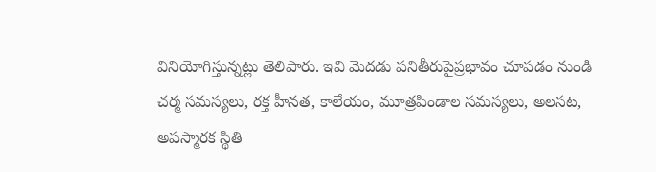వినియోగిస్తున్నట్లు తెలిపారు. ఇవి మెదడు పనితీరుపైప్రభావం చూపడం నుండి చర్మ సమస్యలు, రక్త హీనత, కాలేయం, మూత్రపిండాల సమస్యలు, అలసట, అపస్మారక స్థితి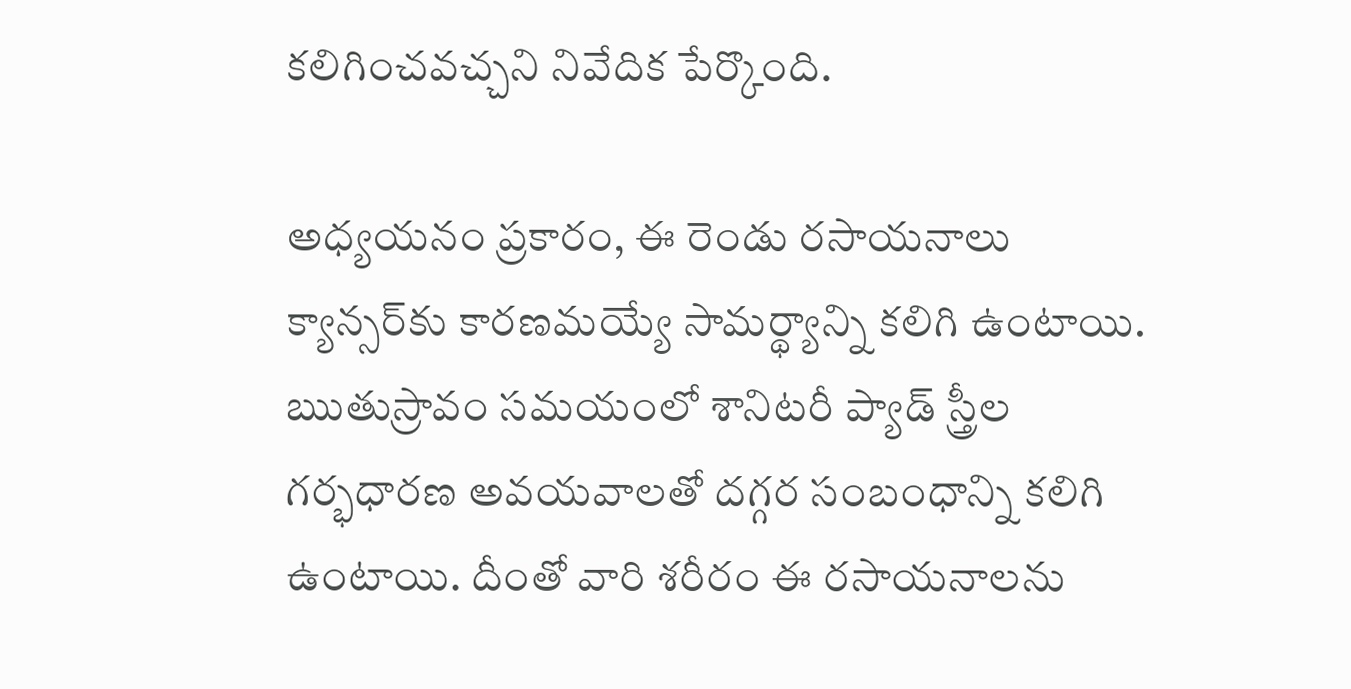కలిగించవచ్చని నివేదిక పేర్కొంది.

అధ్యయనం ప్రకారం, ఈ రెండు రసాయనాలు క్యాన్సర్‌కు కారణమయ్యే సామర్థ్యాన్ని కలిగి ఉంటాయి. ఋతుస్రావం సమయంలో శానిటరీ ప్యాడ్‌ స్త్రీల గర్భధారణ అవయవాలతో దగ్గర సంబంధాన్ని కలిగి ఉంటాయి. దీంతో వారి శరీరం ఈ రసాయనాలను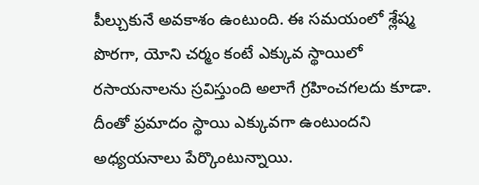పీల్చుకునే అవకాశం ఉంటుంది. ఈ సమయంలో శ్లేష్మ పొరగా, యోని చర్మం కంటే ఎక్కువ స్థాయిలో రసాయనాలను స్రవిస్తుంది అలాగే గ్రహించగలదు కూడా. దీంతో ప్రమాదం స్థాయి ఎక్కువగా ఉంటుందని అధ్యయనాలు పేర్కొంటున్నాయి.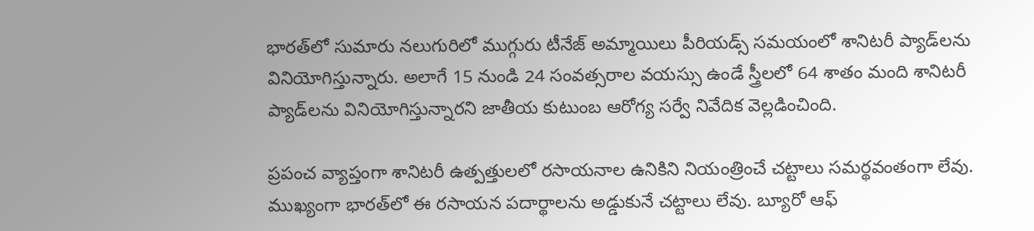భారత్‌లో సుమారు నలుగురిలో ముగ్గురు టీనేజ్‌ అమ్మాయిలు పీరియడ్స్‌ సమయంలో శానిటరీ ప్యాడ్‌లను వినియోగిస్తున్నారు. అలాగే 15 నుండి 24 సంవత్సరాల వయస్సు ఉండే స్త్రీలలో 64 శాతం మంది శానిటరీ ప్యాడ్‌లను వినియోగిస్తున్నారని జాతీయ కుటుంబ ఆరోగ్య సర్వే నివేదిక వెల్లడించింది.

ప్రపంచ వ్యాప్తంగా శానిటరీ ఉత్పత్తులలో రసాయనాల ఉనికిని నియంత్రించే చట్టాలు సమర్థవంతంగా లేవు. ముఖ్యంగా భారత్‌లో ఈ రసాయన పదార్థాలను అడ్డుకునే చట్టాలు లేవు. బ్యూరో ఆఫ్‌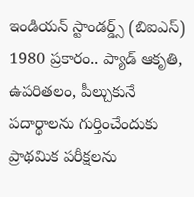ఇండియన్‌ స్టాండర్డ్స్‌ (బిఐఎస్‌) 1980 ప్రకారం.. ప్యాడ్‌ ఆకృతి, ఉపరితలం, పీల్చుకునే పదార్థాలను గుర్తించేందుకు ప్రాథమిక పరీక్షలను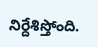నిర్దేశిస్తోంది.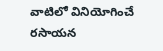వాటిలో వినియోగించే రసాయన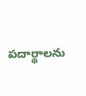పదార్థాలను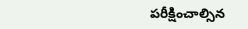పరీక్షించాల్సిన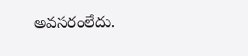అవసరంలేదు.